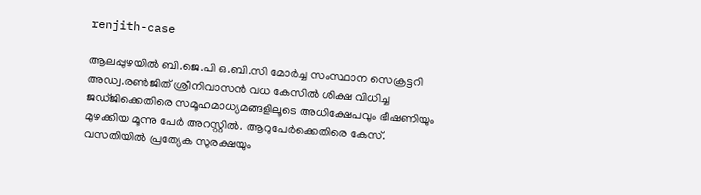renjith-case

ആലപ്പുഴയിൽ ബി.ജെ.പി ഒ.ബി.സി മോർച്ച സംസ്ഥാന സെക്രട്ടറി അഡ്വ.രൺജിത് ശ്രീനിവാസൻ വധ കേസിൽ ശിക്ഷ വിധിച്ച ജഡ്ജിക്കെതിരെ സമൂഹമാധ്യമങ്ങളിലൂടെ അധിക്ഷേപവും ഭീഷണിയും മുഴക്കിയ മൂന്നു പേർ അറസ്റ്റിൽ. ആറുപേര്‍ക്കെതിരെ കേസ്. വസതിയില്‍ പ്രത്യേക സുരക്ഷയും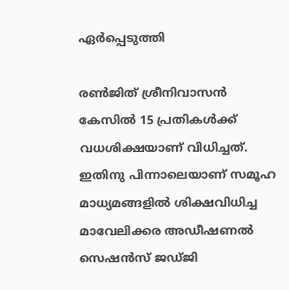ഏര്‍പ്പെടുത്തി

രൺജിത് ശ്രീനിവാസൻ കേസിൽ 15 പ്രതികൾക്ക് വധശിക്ഷയാണ് വിധിച്ചത്. ഇതിനു പിന്നാലെയാണ് സമൂഹ മാധ്യമങ്ങളിൽ ശിക്ഷവിധിച്ച മാവേലിക്കര അഡീഷണൽ സെഷൻസ് ജഡ്ജി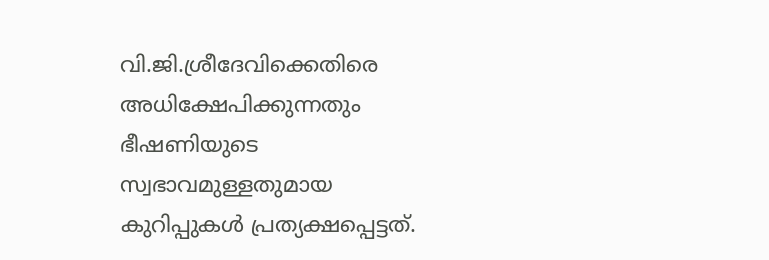വി.ജി.ശ്രീദേവിക്കെതിരെ അധിക്ഷേപിക്കുന്നതും ഭീഷണിയുടെ സ്വഭാവമുള്ളതുമായ കുറിപ്പുകൾ പ്രത്യക്ഷപ്പെട്ടത്.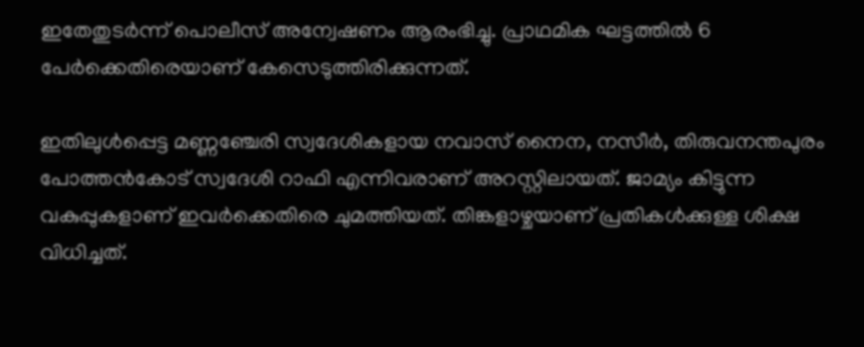ഇതേതുടർന്ന് പൊലീസ് അന്വേഷണം ആരംഭിച്ചു. പ്രാഥമിക ഘട്ടത്തിൽ 6 പേർക്കെതിരെയാണ് കേസെടുത്തിരിക്കുന്നത്.

ഇതിലുൾപ്പെട്ട മണ്ണഞ്ചേരി സ്വദേശികളായ നവാസ് നൈന, നസീർ, തിരുവനന്തപുരം പോത്തൻകോട് സ്വദേശി റാഫി എന്നിവരാണ് അറസ്റ്റിലായത്. ജാമ്യം കിട്ടുന്ന വകുപ്പുകളാണ് ഇവർക്കെതിരെ ചുമത്തിയത്. തിങ്കളാഴ്ചയാണ് പ്രതികൾക്കുള്ള ശിക്ഷ വിധിച്ചത്.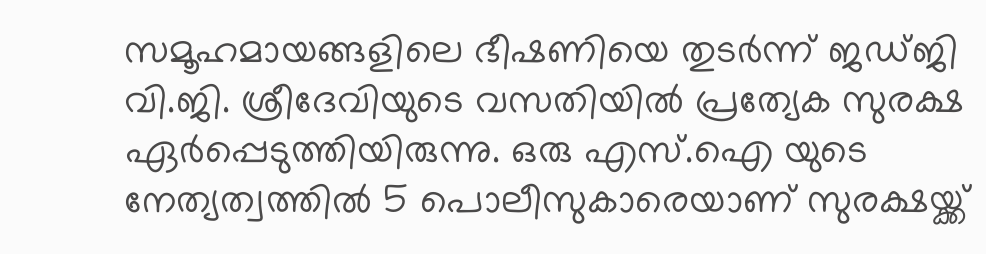സമൂഹമായങ്ങളിലെ ഭീഷണിയെ തുടർന്ന് ജഡ്ജി വി.ജി. ശ്രീദേവിയുടെ വസതിയിൽ പ്രത്യേക സുരക്ഷ ഏർപ്പെടുത്തിയിരുന്നു. ഒരു എസ്.ഐ യുടെ നേത്യത്വത്തിൽ 5 പൊലീസുകാരെയാണ് സുരക്ഷയ്ക്ക്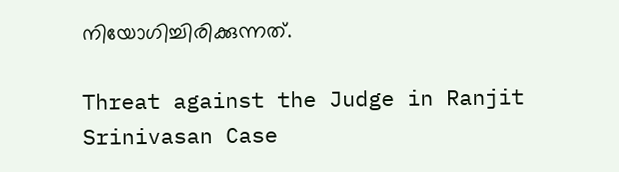നിയോഗിച്ചിരിക്കുന്നത്.

Threat against the Judge in Ranjit Srinivasan Case